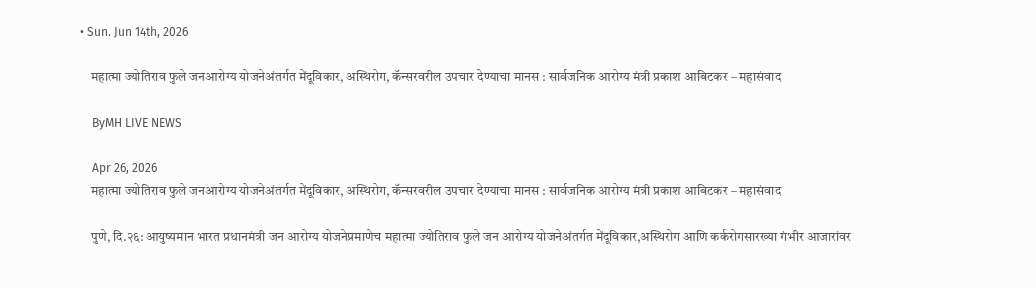• Sun. Jun 14th, 2026

    महात्मा ज्योतिराव फुले जनआरोग्य योजनेअंतर्गत मेंदूविकार, अस्थिरोग, कॅन्सरवरील उपचार देण्याचा मानस : सार्वजनिक आरोग्य मंत्री प्रकाश आबिटकर – महासंवाद

    ByMH LIVE NEWS

    Apr 26, 2026
    महात्मा ज्योतिराव फुले जनआरोग्य योजनेअंतर्गत मेंदूविकार, अस्थिरोग, कॅन्सरवरील उपचार देण्याचा मानस : सार्वजनिक आरोग्य मंत्री प्रकाश आबिटकर – महासंवाद

    पुणे, दि.२६: आयुष्यमान भारत प्रधानमंत्री जन आरोग्य योजनेप्रमाणेच महात्मा ज्योतिराव फुले जन आरोग्य योजनेअंतर्गत मेंदूविकार,अस्थिरोग आणि कर्करोगसारख्या गंभीर आजारांवर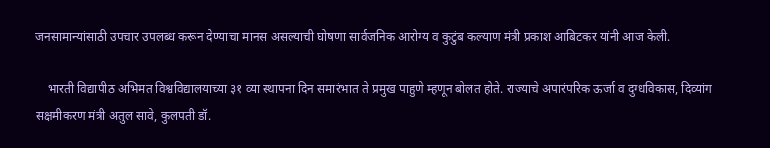जनसामान्यांसाठी उपचार उपलब्ध करून देण्याचा मानस असल्याची घोषणा सार्वजनिक आरोग्य व कुटुंब कल्याण मंत्री प्रकाश आबिटकर यांनी आज केली.

    भारती विद्यापीठ अभिमत विश्वविद्यालयाच्या ३१ व्या स्थापना दिन समारंभात ते प्रमुख पाहुणे म्हणून बोलत होते. राज्याचे अपारंपरिक ऊर्जा व दुग्धविकास, दिव्यांग सक्षमीकरण मंत्री अतुल सावे, कुलपती डॉ.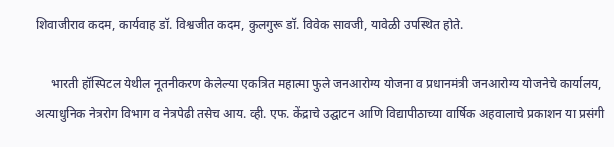शिवाजीराव कदम, कार्यवाह डॉ. विश्वजीत कदम, कुलगुरू डॉ. विवेक सावजी, यावेळी उपस्थित होते.

     भारती हॉस्पिटल येथील नूतनीकरण केलेल्या एकत्रित महात्मा फुले जनआरोग्य योजना व प्रधानमंत्री जनआरोग्य योजनेचे कार्यालय, अत्याधुनिक नेत्ररोग विभाग व नेत्रपेढी तसेच आय. व्ही. एफ. केंद्राचे उद्घाटन आणि विद्यापीठाच्या वार्षिक अहवालाचे प्रकाशन या प्रसंगी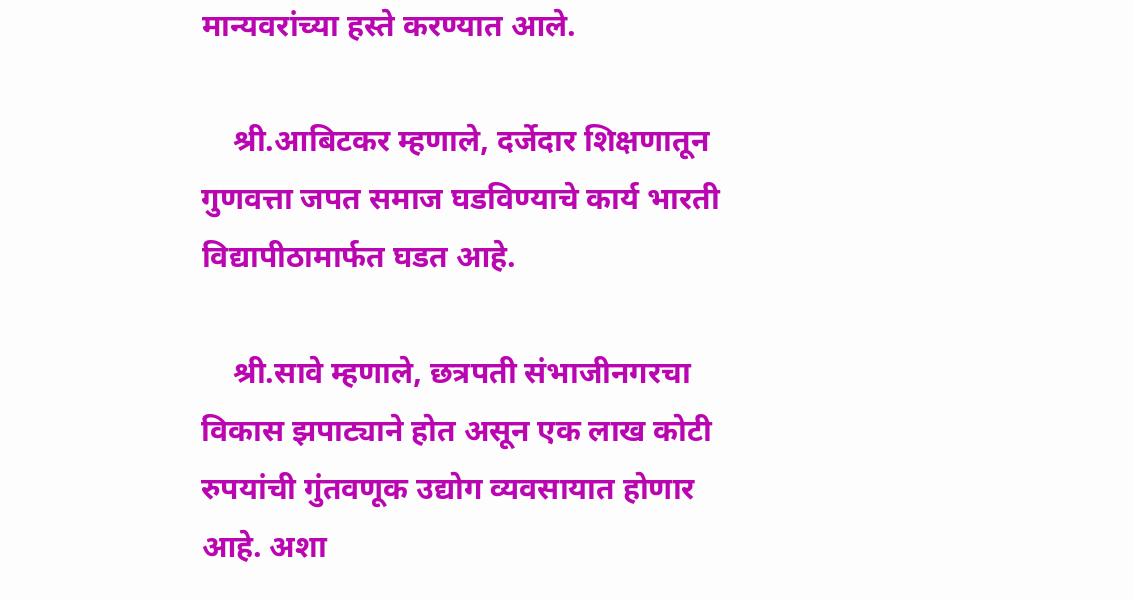मान्यवरांच्या हस्ते करण्यात आले.

    श्री.आबिटकर म्हणाले, दर्जेदार शिक्षणातून गुणवत्ता जपत समाज घडविण्याचे कार्य भारती विद्यापीठामार्फत घडत आहे.

    श्री.सावे म्हणाले, छत्रपती संभाजीनगरचा विकास झपाट्याने होत असून एक लाख कोटी रुपयांची गुंतवणूक उद्योग व्यवसायात होणार आहे. अशा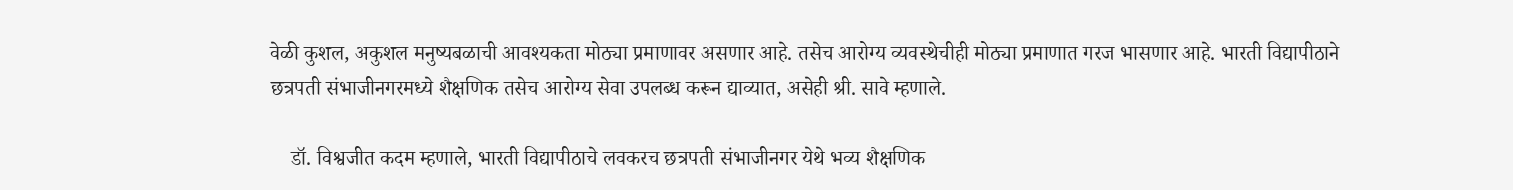वेळी कुशल, अकुशल मनुष्यबळाची आवश्यकता मोठ्या प्रमाणावर असणार आहे. तसेच आरोग्य व्यवस्थेचीही मोठ्या प्रमाणात गरज भासणार आहे. भारती विद्यापीठाने छत्रपती संभाजीनगरमध्ये शैक्षणिक तसेच आरोग्य सेवा उपलब्ध करून द्याव्यात, असेही श्री. सावे म्हणाले.

    डॉ. विश्वजीत कदम म्हणाले, भारती विद्यापीठाचे लवकरच छत्रपती संभाजीनगर येथे भव्य शैक्षणिक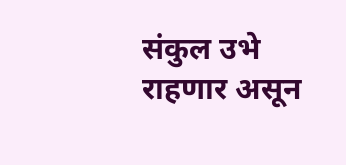संकुल उभे राहणार असून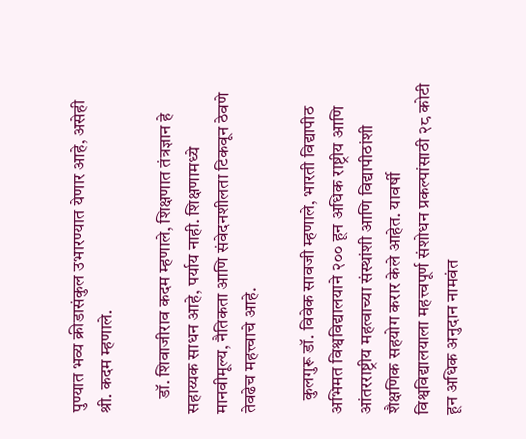पुण्यात भव्य क्रीडासंकुल उभारण्यात येणार आहे, असेही श्री. कदम म्हणाले.

    डॉ. शिवाजीराव कदम म्हणाले, शिक्षणात तंत्रज्ञान हे सहाय्यक साधन आहे, पर्याय नाही. शिक्षणामध्ये मानवीमूल्य, नैतिकता आणि संवेदनशीलता टिकवून ठेवणे तेवढेच महत्त्वाचे आहे.

    कुलगुरू डॉ. विवेक सावजी म्हणाले, भारती विद्यापीठ अभिमत विश्वविद्यालयाने २०० हून अधिक राष्ट्रीय आणि आंतरराष्ट्रीय महत्वाच्या संस्थांशी आणि विद्यापीठांशी शैक्षणिक सहयोग करार केले आहेत. यावर्षी विश्वविद्यालयाला महत्त्वपूर्ण संशोधन प्रकल्पांसाठी २८ कोटी हून अधिक अनुदान नामवंत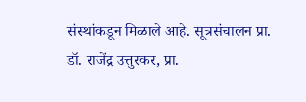संस्थांकडून मिळाले आहे. सूत्रसंचालन प्रा. डॉ. राजेंद्र उत्तुरकर, प्रा.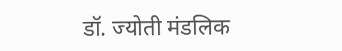डॉ. ज्योती मंडलिक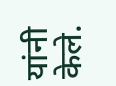यांनी केले.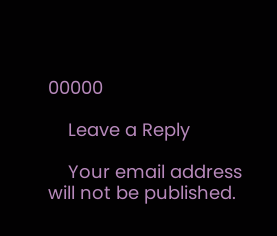00000

    Leave a Reply

    Your email address will not be published.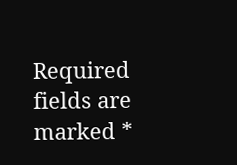Required fields are marked *